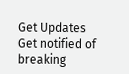Get Updates
Get notified of breaking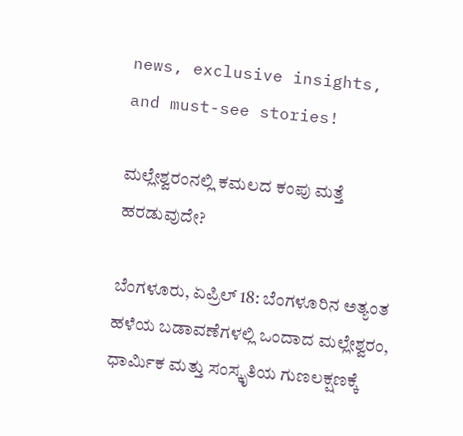news, exclusive insights, and must-see stories!

ಮಲ್ಲೇಶ್ವರಂನಲ್ಲಿ ಕಮಲದ ಕಂಪು ಮತ್ತೆ ಹರಡುವುದೇ?

ಬೆಂಗಳೂರು, ಏಪ್ರಿಲ್ 18: ಬೆಂಗಳೂರಿನ ಅತ್ಯಂತ ಹಳೆಯ ಬಡಾವಣೆಗಳಲ್ಲಿ ಒಂದಾದ ಮಲ್ಲೇಶ್ವರಂ, ಧಾರ್ಮಿಕ ಮತ್ತು ಸಂಸ್ಕೃತಿಯ ಗುಣಲಕ್ಷಣಕ್ಕೆ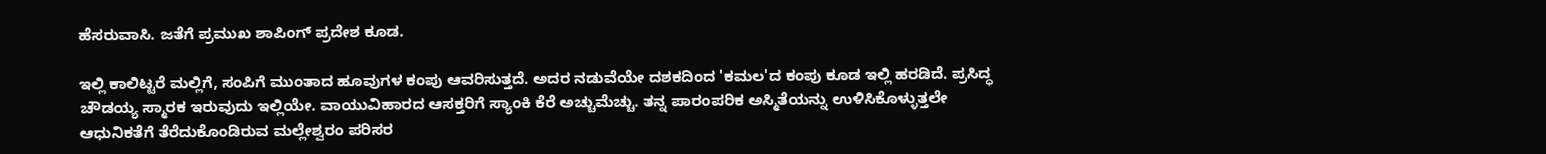ಹೆಸರುವಾಸಿ. ಜತೆಗೆ ಪ್ರಮುಖ ಶಾಪಿಂಗ್ ಪ್ರದೇಶ ಕೂಡ.

ಇಲ್ಲಿ ಕಾಲಿಟ್ಟರೆ ಮಲ್ಲಿಗೆ, ಸಂಪಿಗೆ ಮುಂತಾದ ಹೂವುಗಳ ಕಂಪು ಆವರಿಸುತ್ತದೆ. ಅದರ ನಡುವೆಯೇ ದಶಕದಿಂದ 'ಕಮಲ'ದ ಕಂಪು ಕೂಡ ಇಲ್ಲಿ ಹರಡಿದೆ. ಪ್ರಸಿದ್ಧ ಚೌಡಯ್ಯ ಸ್ಮಾರಕ ಇರುವುದು ಇಲ್ಲಿಯೇ. ವಾಯುವಿಹಾರದ ಆಸಕ್ತರಿಗೆ ಸ್ಯಾಂಕಿ ಕೆರೆ ಅಚ್ಚುಮೆಚ್ಚು. ತನ್ನ ಪಾರಂಪರಿಕ ಅಸ್ಮಿತೆಯನ್ನು ಉಳಿಸಿಕೊಳ್ಳುತ್ತಲೇ ಆಧುನಿಕತೆಗೆ ತೆರೆದುಕೊಂಡಿರುವ ಮಲ್ಲೇಶ್ವರಂ ಪರಿಸರ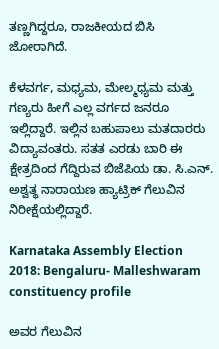ತಣ್ಣಗಿದ್ದರೂ, ರಾಜಕೀಯದ ಬಿಸಿ ಜೋರಾಗಿದೆ.

ಕೆಳವರ್ಗ, ಮಧ್ಯಮ, ಮೇಲ್ಮಧ್ಯಮ ಮತ್ತು ಗಣ್ಯರು ಹೀಗೆ ಎಲ್ಲ ವರ್ಗದ ಜನರೂ ಇಲ್ಲಿದ್ದಾರೆ. ಇಲ್ಲಿನ ಬಹುಪಾಲು ಮತದಾರರು ವಿದ್ಯಾವಂತರು. ಸತತ ಎರಡು ಬಾರಿ ಈ ಕ್ಷೇತ್ರದಿಂದ ಗೆದ್ದಿರುವ ಬಿಜೆಪಿಯ ಡಾ. ಸಿ.ಎನ್. ಅಶ್ವತ್ಥ ನಾರಾಯಣ ಹ್ಯಾಟ್ರಿಕ್ ಗೆಲುವಿನ ನಿರೀಕ್ಷೆಯಲ್ಲಿದ್ದಾರೆ.

Karnataka Assembly Election 2018: Bengaluru- Malleshwaram constituency profile

ಅವರ ಗೆಲುವಿನ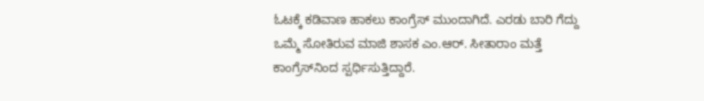ಓಟಕ್ಕೆ ಕಡಿವಾಣ ಹಾಕಲು ಕಾಂಗ್ರೆಸ್ ಮುಂದಾಗಿದೆ. ಎರಡು ಬಾರಿ ಗೆದ್ದು ಒಮ್ಮೆ ಸೋತಿರುವ ಮಾಜಿ ಶಾಸಕ ಎಂ.ಆರ್. ಸೀತಾರಾಂ ಮತ್ತೆ ಕಾಂಗ್ರೆಸ್‌ನಿಂದ ಸ್ಪರ್ಧಿಸುತ್ತಿದ್ದಾರೆ.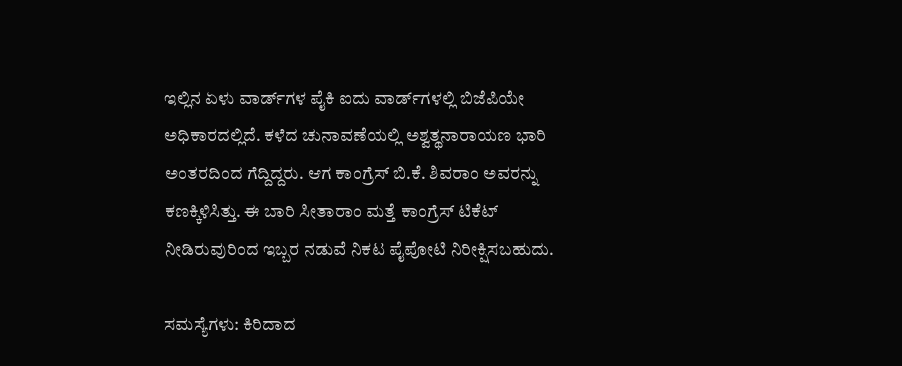ಇಲ್ಲಿನ ಏಳು ವಾರ್ಡ್‌ಗಳ ಪೈಕಿ ಐದು ವಾರ್ಡ್‌ಗಳಲ್ಲಿ ಬಿಜೆಪಿಯೇ ಅಧಿಕಾರದಲ್ಲಿದೆ. ಕಳೆದ ಚುನಾವಣೆಯಲ್ಲಿ ಅಶ್ವತ್ಥನಾರಾಯಣ ಭಾರಿ ಅಂತರದಿಂದ ಗೆದ್ದಿದ್ದರು. ಆಗ ಕಾಂಗ್ರೆಸ್ ಬಿ.ಕೆ. ಶಿವರಾಂ ಅವರನ್ನು ಕಣಕ್ಕಿಳಿಸಿತ್ತು. ಈ ಬಾರಿ ಸೀತಾರಾಂ ಮತ್ತೆ ಕಾಂಗ್ರೆಸ್‌ ಟಿಕೆಟ್ ನೀಡಿರುವುರಿಂದ ಇಬ್ಬರ ನಡುವೆ ನಿಕಟ ಪೈಪೋಟಿ ನಿರೀಕ್ಷಿಸಬಹುದು.

ಸಮಸ್ಯೆಗಳು: ಕಿರಿದಾದ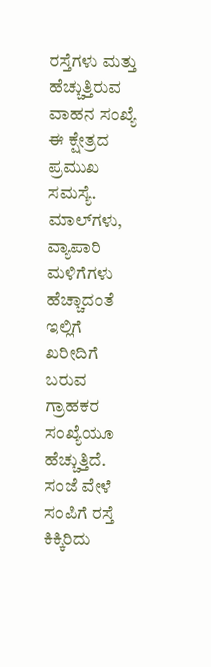ರಸ್ತೆಗಳು ಮತ್ತು ಹೆಚ್ಚುತ್ತಿರುವ ವಾಹನ ಸಂಖ್ಯೆ ಈ ಕ್ಷೇತ್ರದ ಪ್ರಮುಖ ಸಮಸ್ಯೆ. ಮಾಲ್‌ಗಳು, ವ್ಯಾಪಾರಿ ಮಳಿಗೆಗಳು ಹೆಚ್ಚಾದಂತೆ ಇಲ್ಲಿಗೆ ಖರೀದಿಗೆ ಬರುವ ಗ್ರಾಹಕರ ಸಂಖ್ಯೆಯೂ ಹೆಚ್ಚುತ್ತಿದೆ. ಸಂಜೆ ವೇಳೆ ಸಂಪಿಗೆ ರಸ್ತೆ ಕಿಕ್ಕಿರಿದು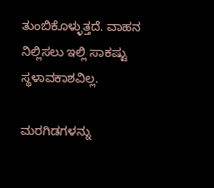ತುಂಬಿಕೊಳ್ಳುತ್ತದೆ. ವಾಹನ ನಿಲ್ಲಿಸಲು ಇಲ್ಲಿ ಸಾಕಷ್ಟು ಸ್ಥಳಾವಕಾಶವಿಲ್ಲ.

ಮರಗಿಡಗಳನ್ನು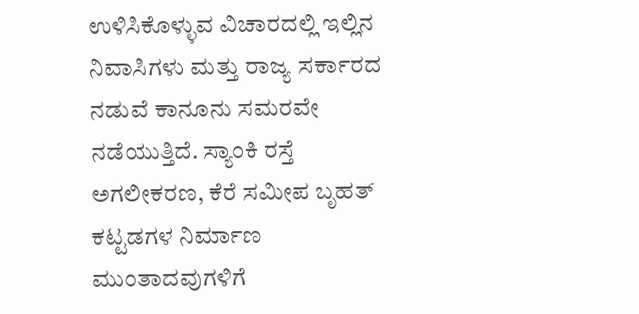ಉಳಿಸಿಕೊಳ್ಳುವ ವಿಚಾರದಲ್ಲಿ ಇಲ್ಲಿನ ನಿವಾಸಿಗಳು ಮತ್ತು ರಾಜ್ಯ ಸರ್ಕಾರದ ನಡುವೆ ಕಾನೂನು ಸಮರವೇ ನಡೆಯುತ್ತಿದೆ. ಸ್ಯಾಂಕಿ ರಸ್ತೆ ಅಗಲೀಕರಣ, ಕೆರೆ ಸಮೀಪ ಬೃಹತ್ ಕಟ್ಟಡಗಳ ನಿರ್ಮಾಣ ಮುಂತಾದವುಗಳಿಗೆ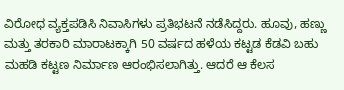ವಿರೋಧ ವ್ಯಕ್ತಪಡಿಸಿ ನಿವಾಸಿಗಳು ಪ್ರತಿಭಟನೆ ನಡೆಸಿದ್ದರು. ಹೂವು, ಹಣ್ಣು ಮತ್ತು ತರಕಾರಿ ಮಾರಾಟಕ್ಕಾಗಿ 50 ವರ್ಷದ ಹಳೆಯ ಕಟ್ಟಡ ಕೆಡವಿ ಬಹು ಮಹಡಿ ಕಟ್ಟಣ ನಿರ್ಮಾಣ ಆರಂಭಿಸಲಾಗಿತ್ತು. ಆದರೆ ಆ ಕೆಲಸ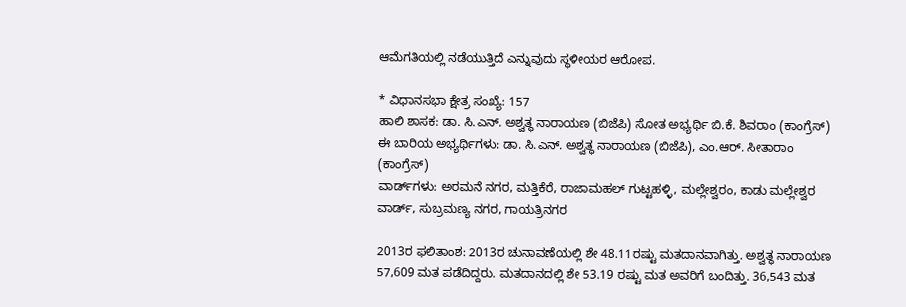ಆಮೆಗತಿಯಲ್ಲಿ ನಡೆಯುತ್ತಿದೆ ಎನ್ನುವುದು ಸ್ಥಳೀಯರ ಆರೋಪ.

* ವಿಧಾನಸಭಾ ಕ್ಷೇತ್ರ ಸಂಖ್ಯೆ: 157
ಹಾಲಿ ಶಾಸಕ: ಡಾ. ಸಿ.ಎನ್. ಅಶ್ವತ್ಥ ನಾರಾಯಣ (ಬಿಜೆಪಿ) ಸೋತ ಅಭ್ಯರ್ಥಿ ಬಿ.ಕೆ. ಶಿವರಾಂ (ಕಾಂಗ್ರೆಸ್)
ಈ ಬಾರಿಯ ಅಭ್ಯರ್ಥಿಗಳು: ಡಾ. ಸಿ.ಎನ್. ಅಶ್ವತ್ಥ ನಾರಾಯಣ (ಬಿಜೆಪಿ), ಎಂ.ಆರ್. ಸೀತಾರಾಂ (ಕಾಂಗ್ರೆಸ್‌)
ವಾರ್ಡ್‌ಗಳು: ಅರಮನೆ ನಗರ, ಮತ್ತಿಕೆರೆ, ರಾಜಾಮಹಲ್ ಗುಟ್ಟಹಳ್ಳಿ, ಮಲ್ಲೇಶ್ವರಂ, ಕಾಡು ಮಲ್ಲೇಶ್ವರ ವಾರ್ಡ್, ಸುಬ್ರಮಣ್ಯ ನಗರ, ಗಾಯತ್ರಿನಗರ

2013ರ ಫಲಿತಾಂಶ: 2013ರ ಚುನಾವಣೆಯಲ್ಲಿ ಶೇ 48.11ರಷ್ಟು ಮತದಾನವಾಗಿತ್ತು. ಅಶ್ವತ್ಥ ನಾರಾಯಣ 57,609 ಮತ ಪಡೆದಿದ್ದರು. ಮತದಾನದಲ್ಲಿ ಶೇ 53.19 ರಷ್ಟು ಮತ ಅವರಿಗೆ ಬಂದಿತ್ತು. 36,543 ಮತ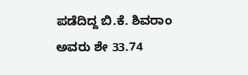ಪಡೆದಿದ್ದ ಬಿ.ಕೆ. ಶಿವರಾಂ ಅವರು ಶೇ 33.74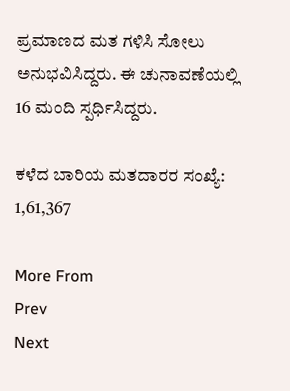ಪ್ರಮಾಣದ ಮತ ಗಳಿಸಿ ಸೋಲು ಅನುಭವಿಸಿದ್ದರು. ಈ ಚುನಾವಣೆಯಲ್ಲಿ 16 ಮಂದಿ ಸ್ಪರ್ಧಿಸಿದ್ದರು.

ಕಳೆದ ಬಾರಿಯ ಮತದಾರರ ಸಂಖ್ಯೆ: 1,61,367

More From
Prev
Next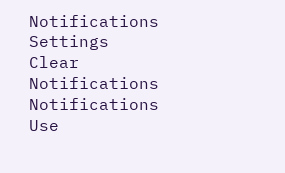Notifications
Settings
Clear Notifications
Notifications
Use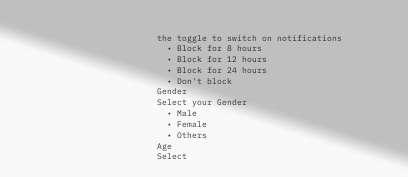the toggle to switch on notifications
  • Block for 8 hours
  • Block for 12 hours
  • Block for 24 hours
  • Don't block
Gender
Select your Gender
  • Male
  • Female
  • Others
Age
Select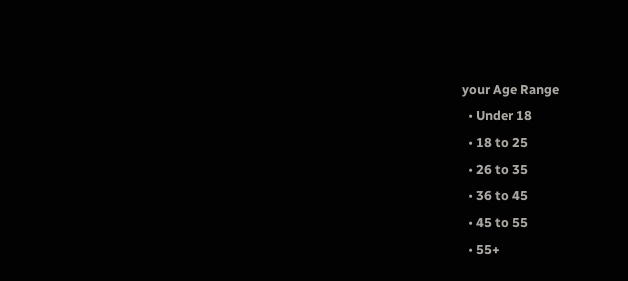your Age Range
  • Under 18
  • 18 to 25
  • 26 to 35
  • 36 to 45
  • 45 to 55
  • 55+